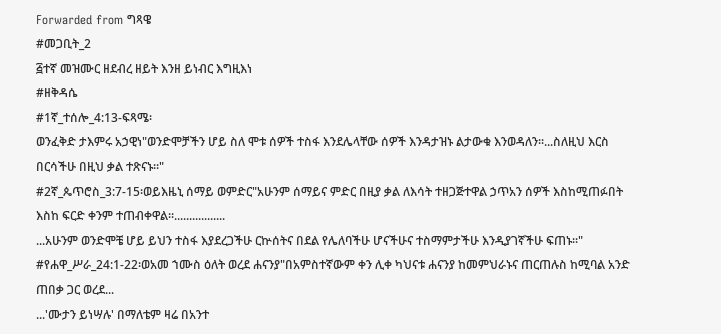Forwarded from ግጻዌ
#መጋቢት_2
፭ተኛ መዝሙር ዘደብረ ዘይት እንዘ ይነብር እግዚእነ
#ዘቅዳሴ
#1ኛ_ተሰሎ_4:13-ፍጻሜ፡
ወንፈቅድ ታእምሩ አኃዊነ"ወንድሞቻችን ሆይ ስለ ሞቱ ሰዎች ተስፋ እንደሌላቸው ሰዎች እንዳታዝኑ ልታውቁ እንወዳለን፡፡...ስለዚህ እርስ በርሳችሁ በዚህ ቃል ተጽናኑ፡፡"
#2ኛ_ጴጥሮስ_3:7-15፡ወይእዜኒ ሰማይ ወምድር"አሁንም ሰማይና ምድር በዚያ ቃል ለእሳት ተዘጋጅተዋል ኃጥአን ሰዎች እስከሚጠፉበት እስከ ፍርድ ቀንም ተጠብቀዋል፡፡.................
...አሁንም ወንድሞቼ ሆይ ይህን ተስፋ እያደረጋችሁ ርኵሰትና በደል የሌለባችሁ ሆናችሁና ተስማምታችሁ እንዲያገኛችሁ ፍጠኑ፡፡"
#የሐዋ_ሥራ_24:1-22፡ወአመ ኀሙስ ዕለት ወረደ ሐናንያ"በአምስተኛውም ቀን ሊቀ ካህናቱ ሐናንያ ከመምህራኑና ጠርጠሉስ ከሚባል አንድ ጠበቃ ጋር ወረደ...
...'ሙታን ይነሣሉ' በማለቴም ዛሬ በአንተ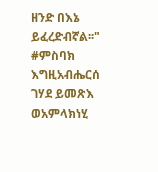ዘንድ በእኔ ይፈረድብኛል፡፡"
#ምስባክ
እግዚአብሔርሰ ገሃደ ይመጽእ
ወአምላክነሂ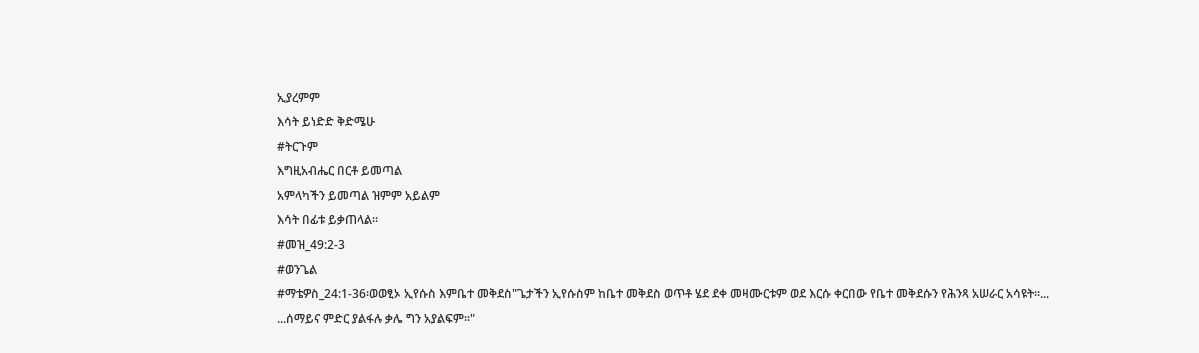ኢያረምም
እሳት ይነድድ ቅድሜሁ
#ትርጉም
እግዚአብሔር በርቶ ይመጣል
አምላካችን ይመጣል ዝምም አይልም
እሳት በፊቱ ይቃጠላል፡፡
#መዝ_49:2-3
#ወንጌል
#ማቴዎስ_24:1-36፡ወወፂኦ ኢየሱስ እምቤተ መቅደስ"ጌታችን ኢየሱስም ከቤተ መቅደስ ወጥቶ ሄደ ደቀ መዛሙርቱም ወደ እርሱ ቀርበው የቤተ መቅደሱን የሕንጻ አሠራር አሳዩት፡፡...
...ሰማይና ምድር ያልፋሉ ቃሌ ግን አያልፍም፡፡"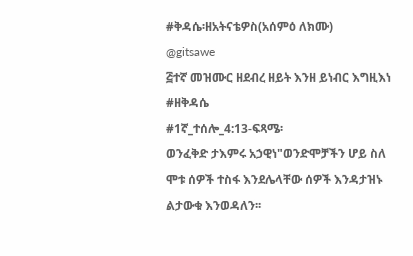#ቅዳሴ፡ዘአትናቴዎስ(አሰምዕ ለክሙ)
@gitsawe
፭ተኛ መዝሙር ዘደብረ ዘይት እንዘ ይነብር እግዚእነ
#ዘቅዳሴ
#1ኛ_ተሰሎ_4:13-ፍጻሜ፡
ወንፈቅድ ታእምሩ አኃዊነ"ወንድሞቻችን ሆይ ስለ ሞቱ ሰዎች ተስፋ እንደሌላቸው ሰዎች እንዳታዝኑ ልታውቁ እንወዳለን፡፡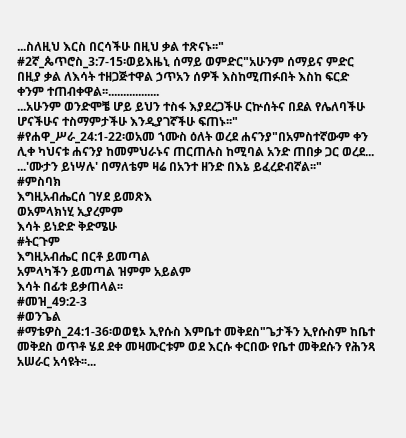...ስለዚህ እርስ በርሳችሁ በዚህ ቃል ተጽናኑ፡፡"
#2ኛ_ጴጥሮስ_3:7-15፡ወይእዜኒ ሰማይ ወምድር"አሁንም ሰማይና ምድር በዚያ ቃል ለእሳት ተዘጋጅተዋል ኃጥአን ሰዎች እስከሚጠፉበት እስከ ፍርድ ቀንም ተጠብቀዋል፡፡.................
...አሁንም ወንድሞቼ ሆይ ይህን ተስፋ እያደረጋችሁ ርኵሰትና በደል የሌለባችሁ ሆናችሁና ተስማምታችሁ እንዲያገኛችሁ ፍጠኑ፡፡"
#የሐዋ_ሥራ_24:1-22፡ወአመ ኀሙስ ዕለት ወረደ ሐናንያ"በአምስተኛውም ቀን ሊቀ ካህናቱ ሐናንያ ከመምህራኑና ጠርጠሉስ ከሚባል አንድ ጠበቃ ጋር ወረደ...
...'ሙታን ይነሣሉ' በማለቴም ዛሬ በአንተ ዘንድ በእኔ ይፈረድብኛል፡፡"
#ምስባክ
እግዚአብሔርሰ ገሃደ ይመጽእ
ወአምላክነሂ ኢያረምም
እሳት ይነድድ ቅድሜሁ
#ትርጉም
እግዚአብሔር በርቶ ይመጣል
አምላካችን ይመጣል ዝምም አይልም
እሳት በፊቱ ይቃጠላል፡፡
#መዝ_49:2-3
#ወንጌል
#ማቴዎስ_24:1-36፡ወወፂኦ ኢየሱስ እምቤተ መቅደስ"ጌታችን ኢየሱስም ከቤተ መቅደስ ወጥቶ ሄደ ደቀ መዛሙርቱም ወደ እርሱ ቀርበው የቤተ መቅደሱን የሕንጻ አሠራር አሳዩት፡፡...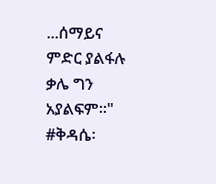...ሰማይና ምድር ያልፋሉ ቃሌ ግን አያልፍም፡፡"
#ቅዳሴ፡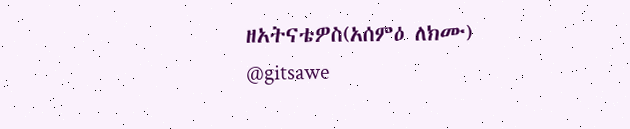ዘአትናቴዎስ(አሰምዕ ለክሙ)
@gitsawe